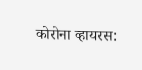कोरोना व्हायरस: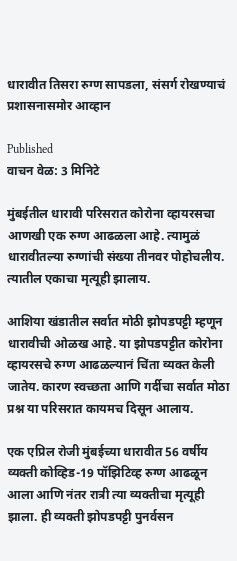धारावीत तिसरा रुग्ण सापडला, संसर्ग रोखण्याचं प्रशासनासमोर आव्हान

Published
वाचन वेळ: 3 मिनिटे

मुंबईतील धारावी परिसरात कोरोना व्हायरसचा आणखी एक रुग्ण आढळला आहे. त्यामुळं धारावीतल्या रुग्णांची संख्या तीनवर पोहोचलीय. त्यातील एकाचा मृत्यूही झालाय.

आशिया खंडातील सर्वात मोठी झोपडपट्टी म्हणून धारावीची ओळख आहे. या झोपडपट्टीत कोरोना व्हायरसचे रुग्ण आढळल्यानं चिंता व्यक्त केली जातेय. कारण स्वच्छता आणि गर्दीचा सर्वात मोठा प्रश्न या परिसरात कायमच दिसून आलाय.

एक एप्रिल रोजी मुंबईच्या धारावीत 56 वर्षीय व्यक्ती कोव्हिड-19 पॉझिटिव्ह रुग्ण आढळून आला आणि नंतर रात्री त्या व्यक्तीचा मृत्यूही झाला. ही व्यक्ती झोपडपट्टी पुनर्वसन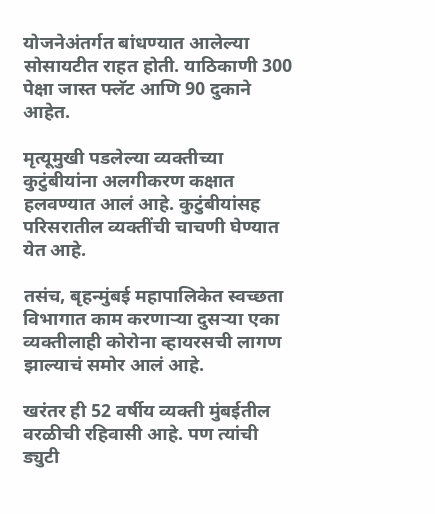योजनेअंतर्गत बांधण्यात आलेल्या सोसायटीत राहत होती. याठिकाणी 300 पेक्षा जास्त फ्लॅट आणि 90 दुकाने आहेत.

मृत्यूमुखी पडलेल्या व्यक्तीच्या कुटुंबीयांना अलगीकरण कक्षात हलवण्यात आलं आहे. कुटुंबीयांसह परिसरातील व्यक्तींची चाचणी घेण्यात येत आहे.

तसंच, बृहन्मुंबई महापालिकेत स्वच्छता विभागात काम करणाऱ्या दुसऱ्या एका व्यक्तीलाही कोरोना व्हायरसची लागण झाल्याचं समोर आलं आहे.

खरंतर ही 52 वर्षीय व्यक्ती मुंबईतील वरळीची रहिवासी आहे. पण त्यांची ड्युटी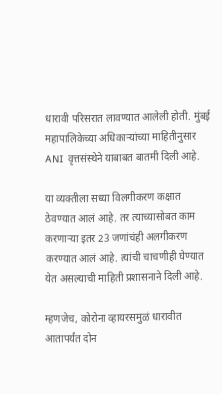धारावी परिसरात लावण्यात आलेली होती. मुंबई महापालिकेच्या अधिकाऱ्यांच्या माहितीनुसार ANI वृत्तसंस्थेने याबाबत बातमी दिली आहे.

या व्यक्तीला सध्या विलगीकरण कक्षात ठेवण्यात आलं आहे. तर त्याच्यासोबत काम करणाऱ्या इतर 23 जणांचंही अलगीकरण करण्यात आलं आहे. त्यांची चाचणीही घेण्यात येत असल्याची माहिती प्रशासनाने दिली आहे.

म्हणजेच, कोरोना व्हायरसमुळं धारावीत आतापर्यंत दोन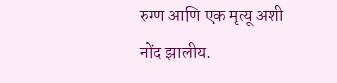रुग्ण आणि एक मृत्यू अशी नोंद झालीय.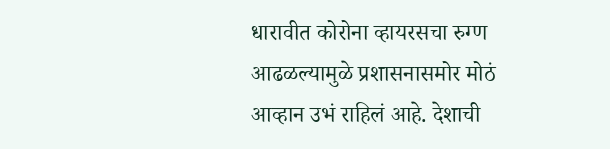धारावीत कोरोना व्हायरसचा रुग्ण आढळल्यामुळे प्रशासनासमोर मोठं आव्हान उभं राहिलं आहे. देशाची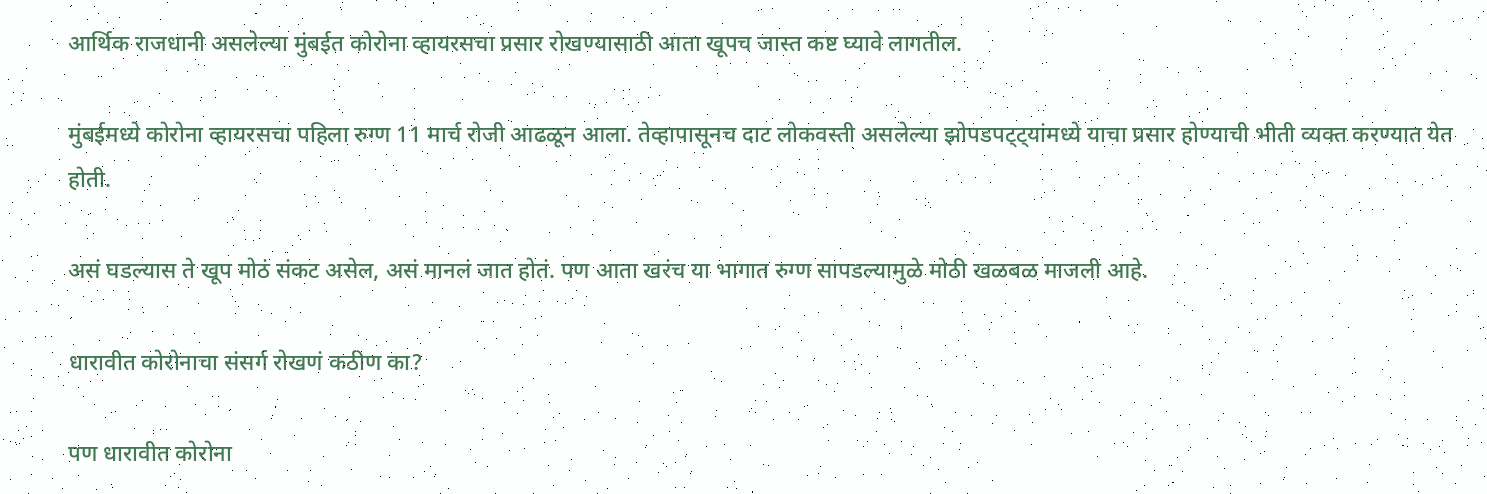आर्थिक राजधानी असलेल्या मुंबईत कोरोना व्हायरसचा प्रसार रोखण्यासाठी आता खूपच जास्त कष्ट घ्यावे लागतील.

मुंबईमध्ये कोरोना व्हायरसचा पहिला रुग्ण 11 मार्च रोजी आढळून आला. तेव्हापासूनच दाट लोकवस्ती असलेल्या झोपडपट्ट्यांमध्ये याचा प्रसार होण्याची भीती व्यक्त करण्यात येत होती.

असं घडल्यास ते खूप मोठं संकट असेल, असं मानलं जात होतं. पण आता खरंच या भागात रुग्ण सापडल्यामुळे मोठी खळबळ माजली आहे.

धारावीत कोरोनाचा संसर्ग रोखणं कठीण का?

पण धारावीत कोरोना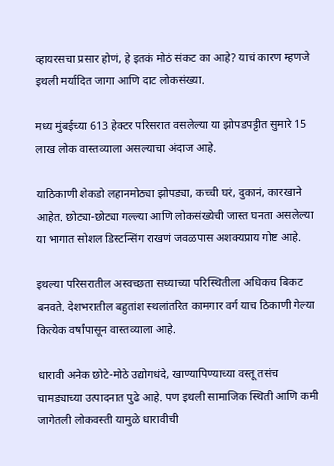व्हायरसचा प्रसार होणं, हे इतकं मोठं संकट का आहे? याचं कारण म्हणजे इथली मर्यादित जागा आणि दाट लोकसंख्या.

मध्य मुंबईच्या 613 हेक्टर परिसरात वसलेल्या या झोपडपट्टीत सुमारे 15 लाख लोक वास्तव्याला असल्याचा अंदाज आहे.

याठिकाणी शेकडो लहानमोठ्या झोपड्या, कच्ची घरं, दुकानं, कारखाने आहेत. छोट्या-छोट्या गल्ल्या आणि लोकसंख्येची जास्त घनता असलेल्या या भागात सोशल डिस्टन्सिंग राखणं जवळपास अशक्यप्राय गोष्ट आहे.

इथल्या परिसरातील अस्वच्छता सध्याच्या परिस्थितीला अधिकच बिकट बनवते. देशभरातील बहुतांश स्थलांतरित कामगार वर्ग याच ठिकाणी गेल्या कित्येक वर्षांपासून वास्तव्याला आहे.

धारावी अनेक छोटे-मोठे उद्योगधंदे, खाण्यापिण्याच्या वस्तू तसंच चामड्याच्या उत्पादनात पुढे आहे. पण इथली सामाजिक स्थिती आणि कमी जागेतली लोकवस्ती यामुळे धारावीची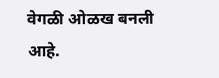वेगळी ओळख बनली आहे.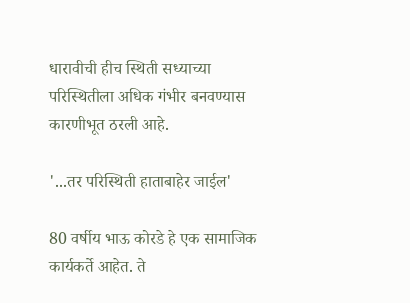धारावीची हीच स्थिती सध्याच्या परिस्थितीला अधिक गंभीर बनवण्यास कारणीभूत ठरली आहे.

'...तर परिस्थिती हाताबाहेर जाईल'

80 वर्षीय भाऊ कोरडे हे एक सामाजिक कार्यकर्ते आहेत. ते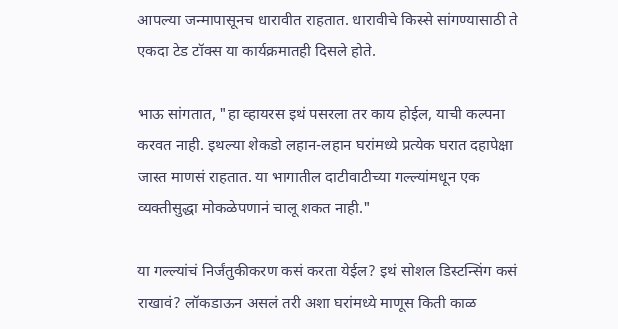आपल्या जन्मापासूनच धारावीत राहतात. धारावीचे किस्से सांगण्यासाठी ते एकदा टेड टॉक्स या कार्यक्रमातही दिसले होते.

भाऊ सांगतात, "हा व्हायरस इथं पसरला तर काय होईल, याची कल्पना करवत नाही. इथल्या शेकडो लहान-लहान घरांमध्ये प्रत्येक घरात दहापेक्षा जास्त माणसं राहतात. या भागातील दाटीवाटीच्या गल्ल्यांमधून एक व्यक्तीसुद्धा मोकळेपणानं चालू शकत नाही."

या गल्ल्यांचं निर्जंतुकीकरण कसं करता येईल? इथं सोशल डिस्टन्सिंग कसं राखावं? लॉकडाऊन असलं तरी अशा घरांमध्ये माणूस किती काळ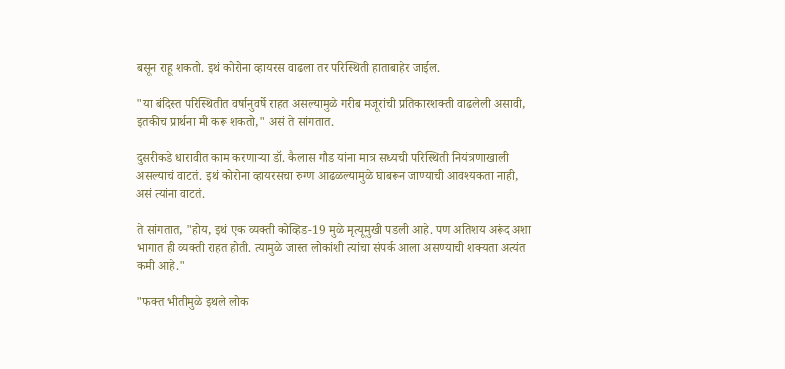बसून राहू शकतो. इथं कोरोना व्हायरस वाढला तर परिस्थिती हाताबाहेर जाईल.

"या बंदिस्त परिस्थितीत वर्षानुवर्षे राहत असल्यामुळे गरीब मजूरांची प्रतिकारशक्ती वाढलेली असावी, इतकीच प्रार्थना मी करू शकतो," असं ते सांगतात.

दुसरीकडे धारावीत काम करणाऱ्या डॉ. कैलास गौड यांना मात्र सध्यची परिस्थिती नियंत्रणाखाली असल्याचं वाटतं. इथं कोरोना व्हायरसचा रुग्ण आढळल्यामुळे घाबरून जाण्याची आवश्यकता नाही, असं त्यांना वाटतं.

ते सांगतात, "होय, इथं एक व्यक्ती कोव्हिड-19 मुळे मृत्यूमुखी पडली आहे. पण अतिशय अरूंद अशा भागात ही व्यक्ती राहत होती. त्यामुळे जास्त लोकांशी त्यांचा संपर्क आला असण्याची शक्यता अत्यंत कमी आहे."

"फक्त भीतीमुळे इथले लोक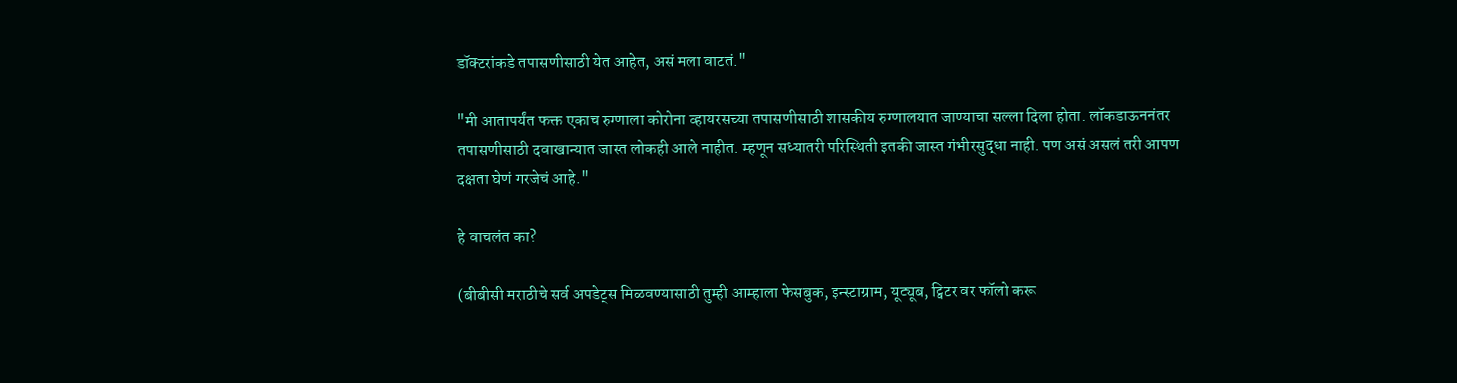डॉक्टरांकडे तपासणीसाठी येत आहेत, असं मला वाटतं."

"मी आतापर्यंत फक्त एकाच रुग्णाला कोरोना व्हायरसच्या तपासणीसाठी शासकीय रुग्णालयात जाण्याचा सल्ला दिला होता. लॉकडाऊननंतर तपासणीसाठी दवाखान्यात जास्त लोकही आले नाहीत. म्हणून सध्यातरी परिस्थिती इतकी जास्त गंभीरसुद्धा नाही. पण असं असलं तरी आपण दक्षता घेणं गरजेचं आहे."

हे वाचलंत का?

(बीबीसी मराठीचे सर्व अपडेट्स मिळवण्यासाठी तुम्ही आम्हाला फेसबुक, इन्स्टाग्राम, यूट्यूब, ट्विटर वर फॉलो करू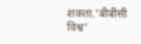शकता.'बीबीसी विश्व'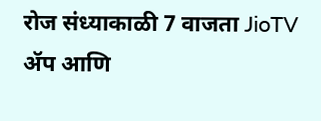रोज संध्याकाळी 7 वाजता JioTV ॲप आणि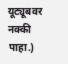यूट्यूबवर नक्की पाहा.)